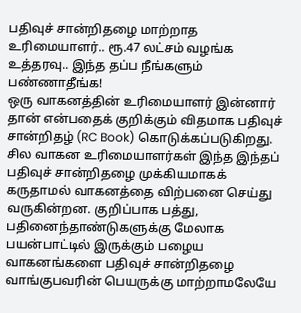பதிவுச் சான்றிதழை மாற்றாத உரிமையாளர்.. ரூ.47 லட்சம் வழங்க உத்தரவு.. இந்த தப்ப நீங்களும் பண்ணாதீங்க!
ஒரு வாகனத்தின் உரிமையாளர் இன்னார் தான் என்பதைக் குறிக்கும் விதமாக பதிவுச் சான்றிதழ் (RC Book) கொடுக்கப்படுகிறது. சில வாகன உரிமையாளர்கள் இந்த இந்தப் பதிவுச் சான்றிதழை முக்கியமாகக் கருதாமல் வாகனத்தை விற்பனை செய்து வருகின்றன. குறிப்பாக பத்து, பதினைந்தாண்டுகளுக்கு மேலாக பயன்பாட்டில் இருக்கும் பழைய வாகனங்களை பதிவுச் சான்றிதழை வாங்குபவரின் பெயருக்கு மாற்றாமலேயே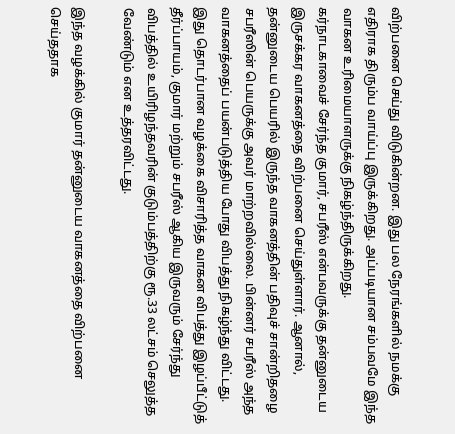விற்பனை செய்து விடுகின்றன. இது பல நேரங்களில் நமக்கு எதிராக திரும்ப வாய்ப்பு இருக்கிறது. அப்படியான சம்பவமே இந்த வாகன உரிமையாளருக்கு நிகழ்ந்திருக்கிறது.
கர்நாடகாவைச் சேர்ந்த குமார், சபரீஸ் என்பவருக்கு தன்னுடைய இருசக்கர வாகனத்தை விற்பனை செய்துள்ளார். ஆனால், தன்னுடைய பெயரில் இருந்த வாகனத்தின் பதிவுச் சான்றிதழை சபரீஸின் பெயருக்கு அவர் மாற்றவில்லை. பின்னர் சபரீஸ் அந்த வாகனத்தைப் பயன்படுத்திய போது விபத்து நிகழ்ந்து விட்டது. இது தொடர்பான வழக்கை விசாரித்த வாகன விபத்து இழப்பீட்டுத் தீர்ப்பாயம், குமார் மற்றும் சபரீஸ் ஆகிய இருவரும் சேர்ந்து விபத்தில் உயிரிழந்தவரின் குடும்பத்திற்கு ரூ.33 லட்சம் செலுத்த வேண்டும் என உத்தரவிட்டது.

இந்த வழக்கில் குமார் தன்னுடைய வாகனத்தை விற்பனை செய்ததாக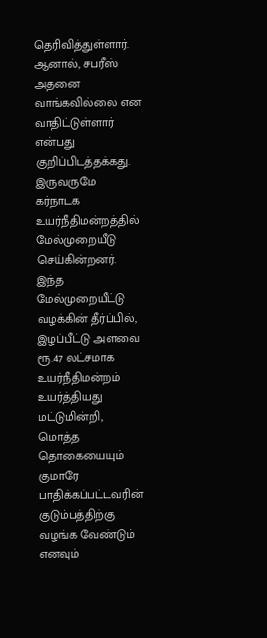தெரிவித்துள்ளார். ஆனால், சபரீஸ் அதனை வாங்கவில்லை என வாதிட்டுள்ளார் என்பது குறிப்பிடத்தக்கது. இருவருமே கர்நாடக உயர்நீதிமன்றத்தில் மேல்முறையீடு செய்கின்றனர். இந்த மேல்முறையீட்டு வழக்கின் தீர்ப்பில், இழப்பீட்டு அளவை ரூ.47 லட்சமாக உயர்நீதிமன்றம் உயர்த்தியது மட்டுமின்றி, மொத்த தொகையையும் குமாரே பாதிக்கப்பட்டவரின் குடும்பத்திற்கு வழங்க வேண்டும் எனவும்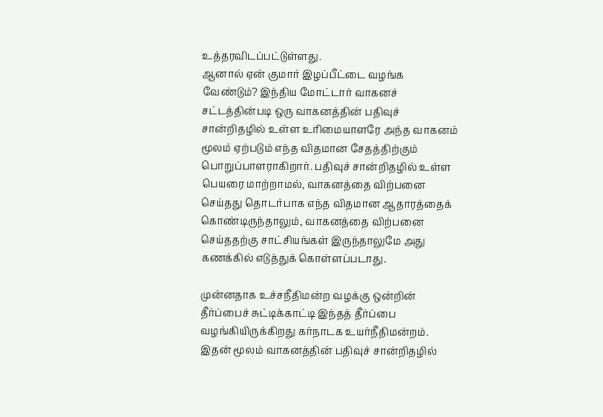உத்தரவிடப்பட்டுள்ளது.
ஆனால் ஏன் குமார் இழப்பீட்டை வழங்க வேண்டும்? இந்திய மோட்டார் வாகனச் சட்டத்தின்படி ஒரு வாகனத்தின் பதிவுச் சான்றிதழில் உள்ள உரிமையாளரே அந்த வாகனம் மூலம் ஏற்படும் எந்த விதமான சேதத்திற்கும் பொறுப்பாளராகிறார். பதிவுச் சான்றிதழில் உள்ள பெயரை மாற்றாமல், வாகனத்தை விற்பனை செய்தது தொடர்பாக எந்த விதமான ஆதாரத்தைக் கொண்டிருந்தாலும், வாகனத்தை விற்பனை செய்ததற்கு சாட்சியங்கள் இருந்தாலுமே அது கணக்கில் எடுத்துக் கொள்ளப்படாது.

முன்னதாக உச்சநீதிமன்ற வழக்கு ஒன்றின் தீர்ப்பைச் சுட்டிக்காட்டி இந்தத் தீர்ப்பை வழங்கியிருக்கிறது கர்நாடக உயர்நீதிமன்றம். இதன் மூலம் வாகனத்தின் பதிவுச் சான்றிதழில்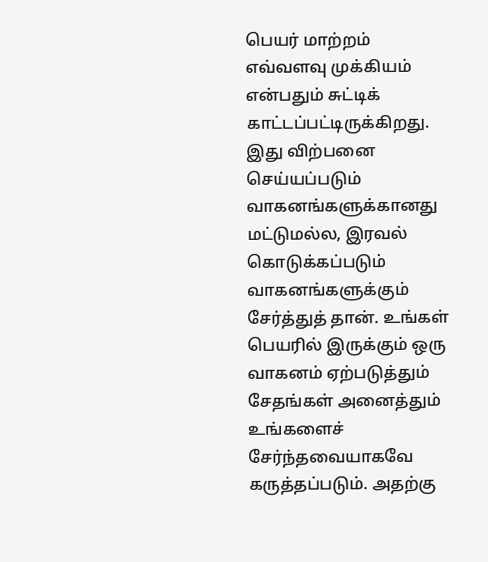பெயர் மாற்றம் எவ்வளவு முக்கியம் என்பதும் சுட்டிக் காட்டப்பட்டிருக்கிறது. இது விற்பனை செய்யப்படும் வாகனங்களுக்கானது மட்டுமல்ல, இரவல் கொடுக்கப்படும் வாகனங்களுக்கும் சேர்த்துத் தான். உங்கள் பெயரில் இருக்கும் ஒரு வாகனம் ஏற்படுத்தும் சேதங்கள் அனைத்தும் உங்களைச் சேர்ந்தவையாகவே கருத்தப்படும். அதற்கு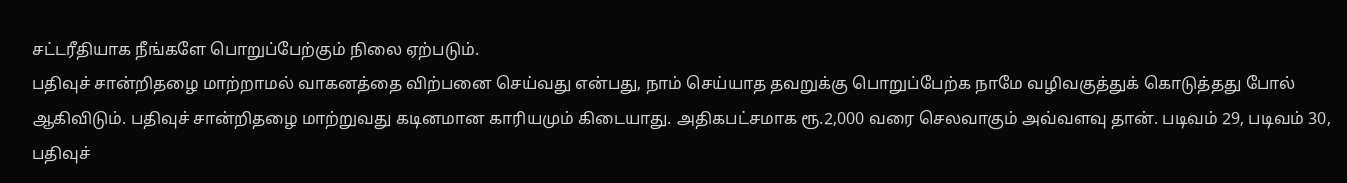சட்டரீதியாக நீங்களே பொறுப்பேற்கும் நிலை ஏற்படும்.
பதிவுச் சான்றிதழை மாற்றாமல் வாகனத்தை விற்பனை செய்வது என்பது, நாம் செய்யாத தவறுக்கு பொறுப்பேற்க நாமே வழிவகுத்துக் கொடுத்தது போல் ஆகிவிடும். பதிவுச் சான்றிதழை மாற்றுவது கடினமான காரியமும் கிடையாது. அதிகபட்சமாக ரூ.2,000 வரை செலவாகும் அவ்வளவு தான். படிவம் 29, படிவம் 30, பதிவுச்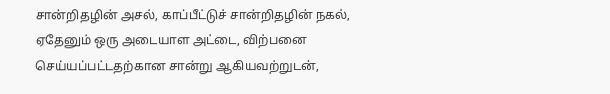சான்றிதழின் அசல், காப்பீட்டுச் சான்றிதழின் நகல், ஏதேனும் ஒரு அடையாள அட்டை, விற்பனை செய்யப்பட்டதற்கான சான்று ஆகியவற்றுடன்,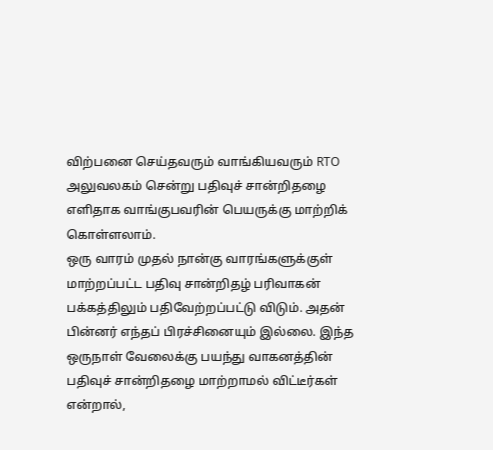விற்பனை செய்தவரும் வாங்கியவரும் RTO அலுவலகம் சென்று பதிவுச் சான்றிதழை எளிதாக வாங்குபவரின் பெயருக்கு மாற்றிக் கொள்ளலாம்.
ஒரு வாரம் முதல் நான்கு வாரங்களுக்குள் மாற்றப்பட்ட பதிவு சான்றிதழ் பரிவாகன் பக்கத்திலும் பதிவேற்றப்பட்டு விடும். அதன் பின்னர் எந்தப் பிரச்சினையும் இல்லை. இந்த ஒருநாள் வேலைக்கு பயந்து வாகனத்தின் பதிவுச் சான்றிதழை மாற்றாமல் விட்டீர்கள் என்றால்,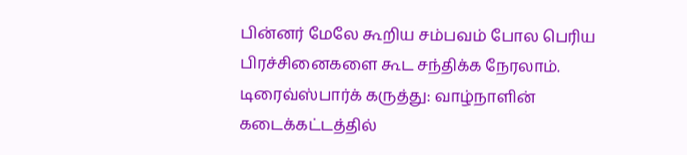பின்னர் மேலே கூறிய சம்பவம் போல பெரிய பிரச்சினைகளை கூட சந்திக்க நேரலாம்.
டிரைவ்ஸ்பார்க் கருத்து: வாழ்நாளின் கடைக்கட்டத்தில்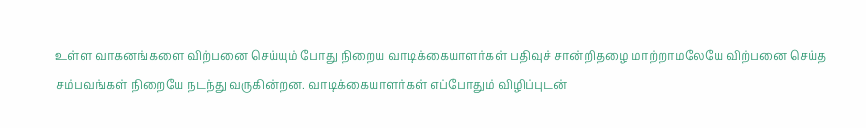உள்ள வாகனங்களை விற்பனை செய்யும் போது நிறைய வாடிக்கையாளர்கள் பதிவுச் சான்றிதழை மாற்றாமலேயே விற்பனை செய்த சம்பவங்கள் நிறையே நடந்து வருகின்றன. வாடிக்கையாளர்கள் எப்போதும் விழிப்புடன்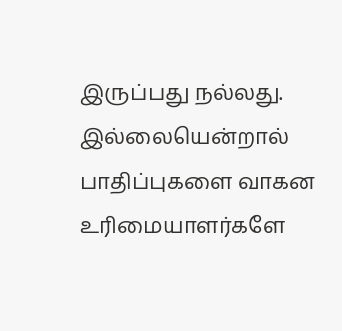இருப்பது நல்லது. இல்லையென்றால் பாதிப்புகளை வாகன உரிமையாளர்களே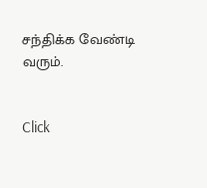சந்திக்க வேண்டி வரும்.


Click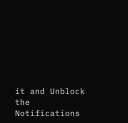it and Unblock the Notifications